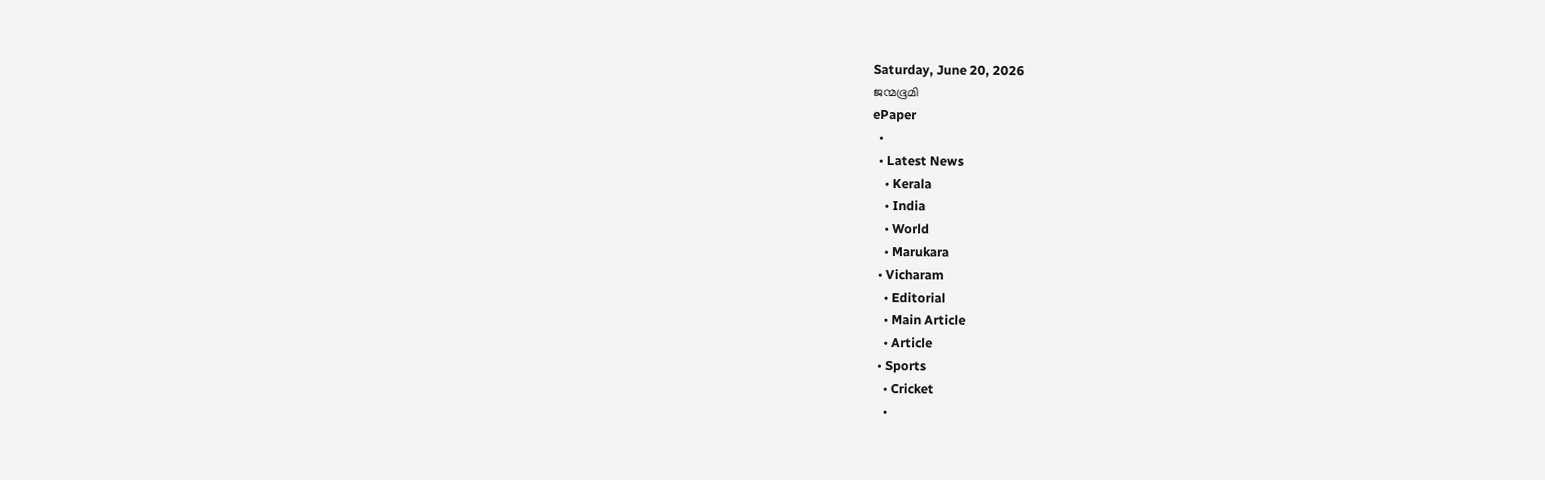Saturday, June 20, 2026
ജന്മഭൂമി
ePaper
  •
  • Latest News
    • Kerala
    • India
    • World
    • Marukara
  • Vicharam
    • Editorial
    • Main Article
    • Article
  • Sports
    • Cricket
    •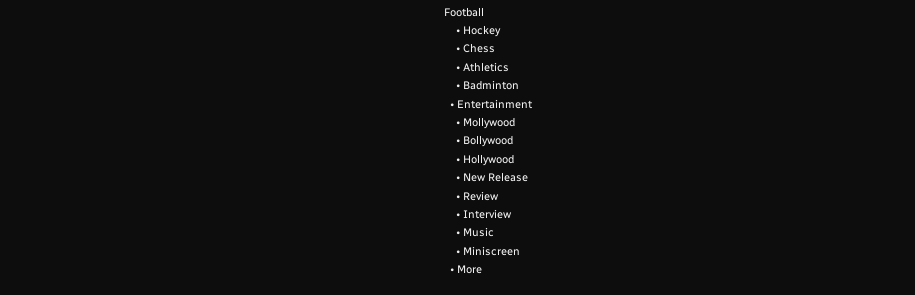Football
    • Hockey
    • Chess
    • Athletics
    • Badminton
  • Entertainment
    • Mollywood
    • Bollywood
    • Hollywood
    • New Release
    • Review
    • Interview
    • Music
    • Miniscreen
  • More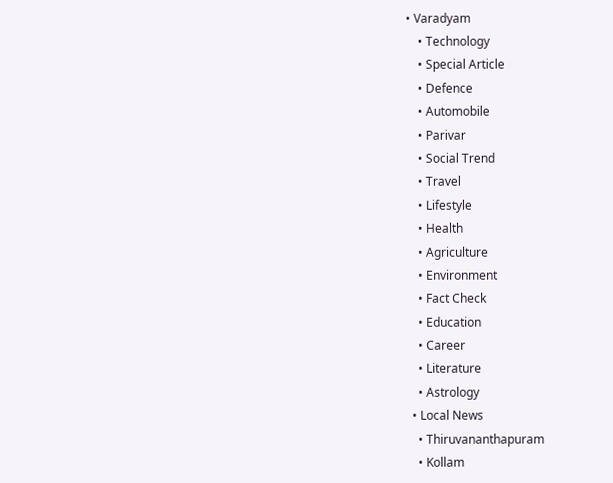• Varadyam
    • Technology
    • Special Article
    • Defence
    • Automobile
    • Parivar
    • Social Trend
    • Travel
    • Lifestyle
    • Health
    • Agriculture
    • Environment
    • Fact Check
    • Education
    • Career
    • Literature
    • Astrology
  • Local News
    • Thiruvananthapuram
    • Kollam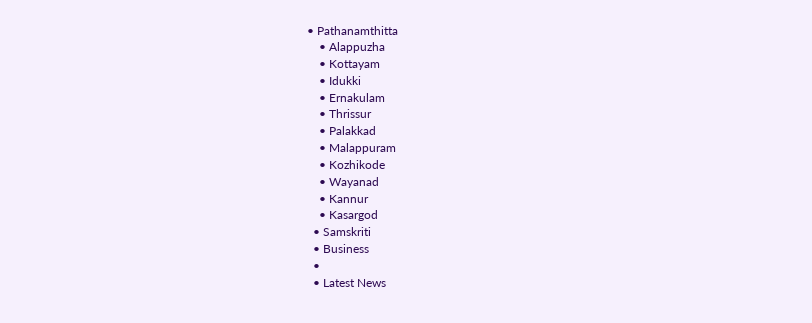• Pathanamthitta
    • Alappuzha
    • Kottayam
    • Idukki
    • Ernakulam
    • Thrissur
    • Palakkad
    • Malappuram
    • Kozhikode
    • Wayanad
    • Kannur
    • Kasargod
  • Samskriti
  • Business
  •
  • Latest News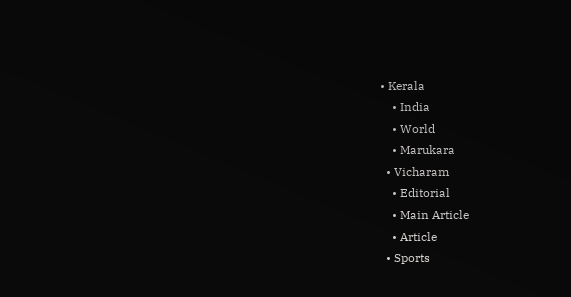• Kerala
    • India
    • World
    • Marukara
  • Vicharam
    • Editorial
    • Main Article
    • Article
  • Sports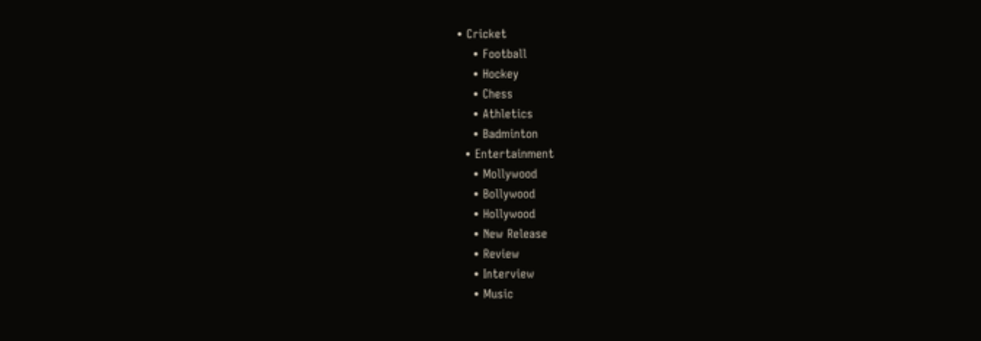• Cricket
    • Football
    • Hockey
    • Chess
    • Athletics
    • Badminton
  • Entertainment
    • Mollywood
    • Bollywood
    • Hollywood
    • New Release
    • Review
    • Interview
    • Music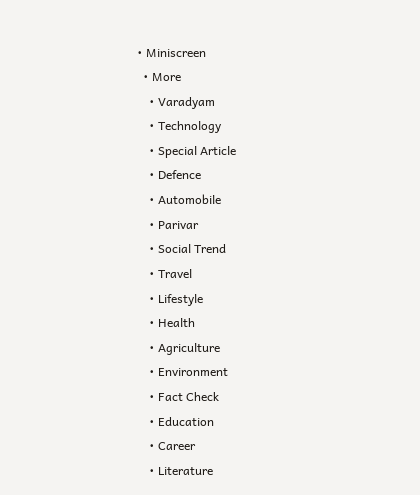• Miniscreen
  • More
    • Varadyam
    • Technology
    • Special Article
    • Defence
    • Automobile
    • Parivar
    • Social Trend
    • Travel
    • Lifestyle
    • Health
    • Agriculture
    • Environment
    • Fact Check
    • Education
    • Career
    • Literature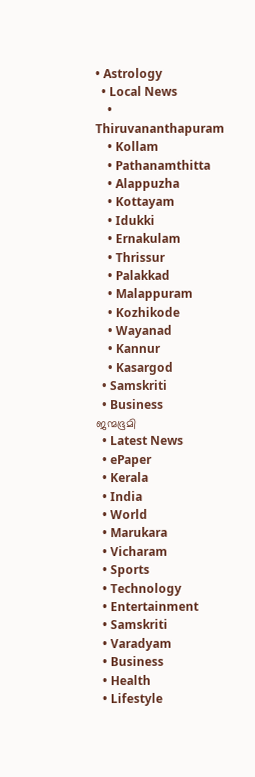• Astrology
  • Local News
    • Thiruvananthapuram
    • Kollam
    • Pathanamthitta
    • Alappuzha
    • Kottayam
    • Idukki
    • Ernakulam
    • Thrissur
    • Palakkad
    • Malappuram
    • Kozhikode
    • Wayanad
    • Kannur
    • Kasargod
  • Samskriti
  • Business
ജന്മഭൂമി
  • Latest News
  • ePaper
  • Kerala
  • India
  • World
  • Marukara
  • Vicharam
  • Sports
  • Technology
  • Entertainment
  • Samskriti
  • Varadyam
  • Business
  • Health
  • Lifestyle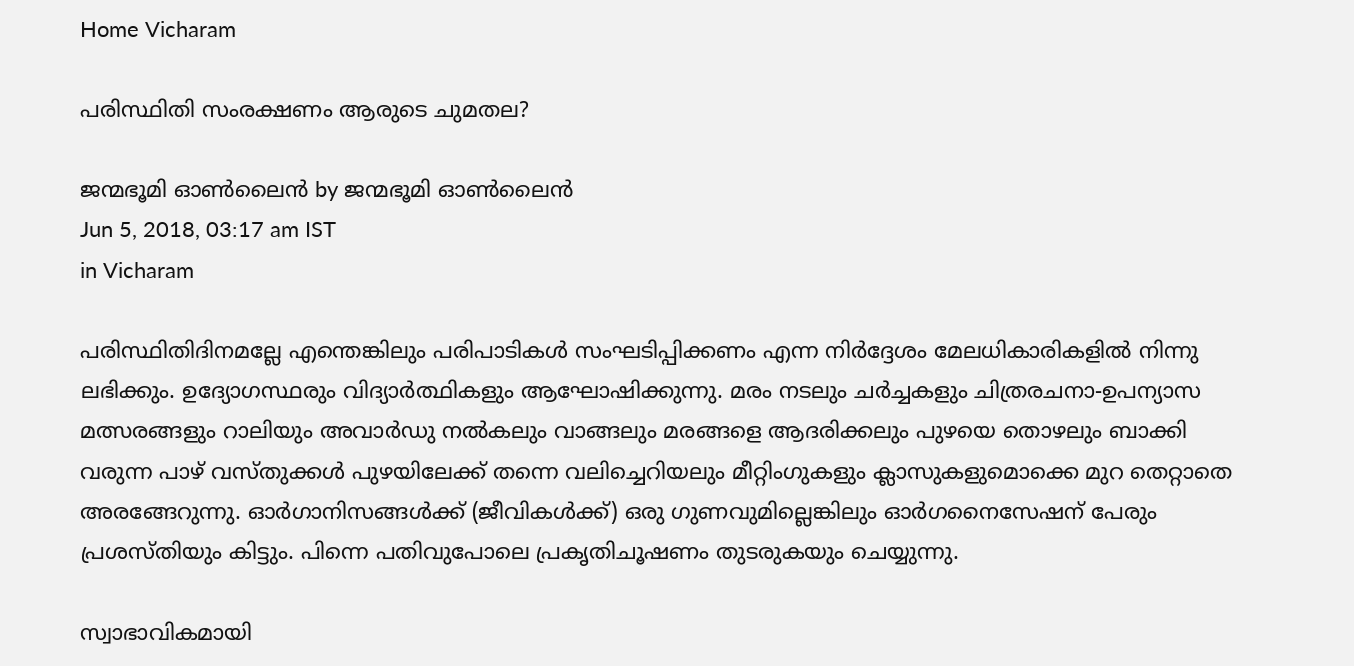Home Vicharam

പരിസ്ഥിതി സംരക്ഷണം ആരുടെ ചുമതല?

ജന്മഭൂമി ഓണ്‍ലൈന്‍ by ജന്മഭൂമി ഓണ്‍ലൈന്‍
Jun 5, 2018, 03:17 am IST
in Vicharam

പരിസ്ഥിതിദിനമല്ലേ എന്തെങ്കിലും പരിപാടികള്‍ സംഘടിപ്പിക്കണം എന്ന നിര്‍ദ്ദേശം മേലധികാരികളില്‍ നിന്നു ലഭിക്കും. ഉദ്യോഗസ്ഥരും വിദ്യാര്‍ത്ഥികളും ആഘോഷിക്കുന്നു. മരം നടലും ചര്‍ച്ചകളും ചിത്രരചനാ-ഉപന്യാസ മത്സരങ്ങളും റാലിയും അവാര്‍ഡു നല്‍കലും വാങ്ങലും മരങ്ങളെ ആദരിക്കലും പുഴയെ തൊഴലും ബാക്കി വരുന്ന പാഴ് വസ്തുക്കള്‍ പുഴയിലേക്ക് തന്നെ വലിച്ചെറിയലും മീറ്റിംഗുകളും ക്ലാസുകളുമൊക്കെ മുറ തെറ്റാതെ അരങ്ങേറുന്നു. ഓര്‍ഗാനിസങ്ങള്‍ക്ക് (ജീവികള്‍ക്ക്) ഒരു ഗുണവുമില്ലെങ്കിലും ഓര്‍ഗനൈസേഷന് പേരും പ്രശസ്തിയും കിട്ടും. പിന്നെ പതിവുപോലെ പ്രകൃതിചൂഷണം തുടരുകയും ചെയ്യുന്നു.

സ്വാഭാവികമായി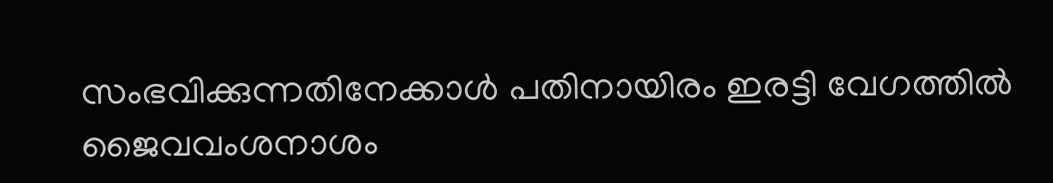സംഭവിക്കുന്നതിനേക്കാള്‍ പതിനായിരം ഇരട്ടി വേഗത്തില്‍ ജൈവവംശനാശം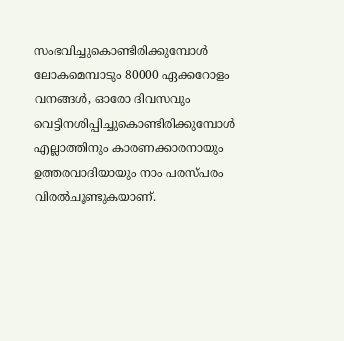സംഭവിച്ചുകൊണ്ടിരിക്കുമ്പോള്‍ ലോകമെമ്പാടും 80000 ഏക്കറോളം വനങ്ങള്‍, ഓരോ ദിവസവും വെട്ടിനശിപ്പിച്ചുകൊണ്ടിരിക്കുമ്പോള്‍ എല്ലാത്തിനും കാരണക്കാരനായും ഉത്തരവാദിയായും നാം പരസ്പരം വിരല്‍ചൂണ്ടുകയാണ്.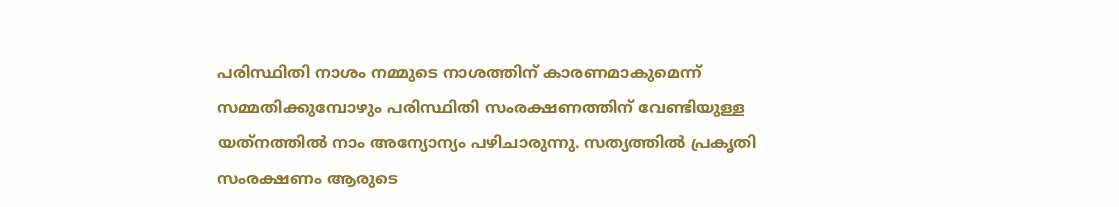പരിസ്ഥിതി നാശം നമ്മുടെ നാശത്തിന് കാരണമാകുമെന്ന് സമ്മതിക്കുമ്പോഴും പരിസ്ഥിതി സംരക്ഷണത്തിന് വേണ്ടിയുള്ള യത്‌നത്തില്‍ നാം അന്യോന്യം പഴിചാരുന്നു. സത്യത്തില്‍ പ്രകൃതി സംരക്ഷണം ആരുടെ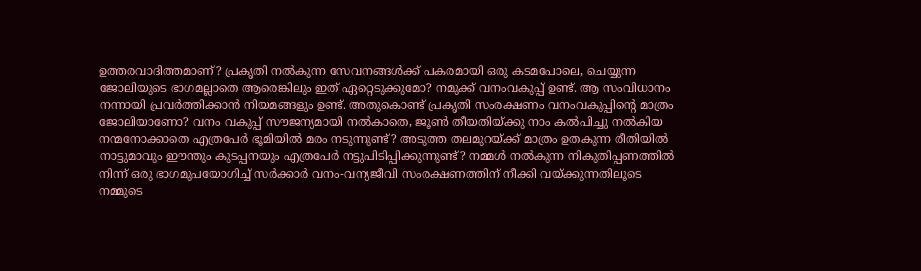ഉത്തരവാദിത്തമാണ്? പ്രകൃതി നല്‍കുന്ന സേവനങ്ങള്‍ക്ക് പകരമായി ഒരു കടമപോലെ, ചെയ്യുന്ന ജോലിയുടെ ഭാഗമല്ലാതെ ആരെങ്കിലും ഇത് ഏറ്റെടുക്കുമോ? നമുക്ക് വനംവകുപ്പ് ഉണ്ട്. ആ സംവിധാനം നന്നായി പ്രവര്‍ത്തിക്കാന്‍ നിയമങ്ങളും ഉണ്ട്. അതുകൊണ്ട് പ്രകൃതി സംരക്ഷണം വനംവകുപ്പിന്റെ മാത്രം ജോലിയാണോ? വനം വകുപ്പ് സൗജന്യമായി നല്‍കാതെ, ജൂണ്‍ തീയതിയ്‌ക്കു നാം കല്‍പിച്ചു നല്‍കിയ നന്മനോക്കാതെ എത്രപേര്‍ ഭൂമിയില്‍ മരം നടുന്നുണ്ട്? അടുത്ത തലമുറയ്‌ക്ക് മാത്രം ഉതകുന്ന രീതിയില്‍ നാട്ടുമാവും ഈന്തും കുടപ്പനയും എത്രപേര്‍ നട്ടുപിടിപ്പിക്കുന്നുണ്ട്? നമ്മള്‍ നല്‍കുന്ന നികുതിപ്പണത്തില്‍ നിന്ന് ഒരു ഭാഗമുപയോഗിച്ച് സര്‍ക്കാര്‍ വനം-വന്യജീവി സംരക്ഷണത്തിന് നീക്കി വയ്‌ക്കുന്നതിലൂടെ നമ്മുടെ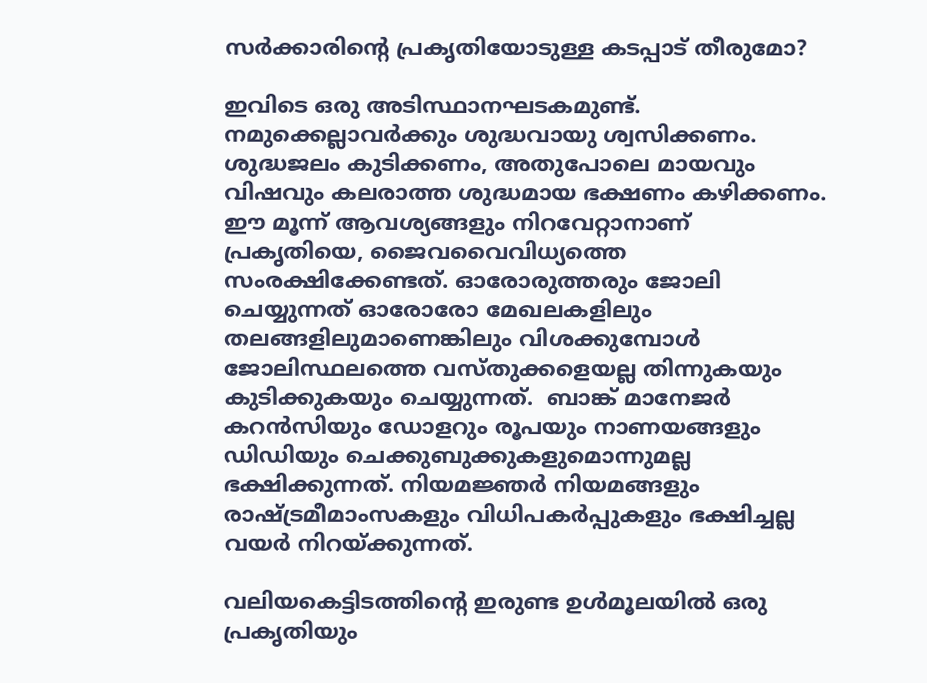സര്‍ക്കാരിന്റെ പ്രകൃതിയോടുള്ള കടപ്പാട് തീരുമോ?

ഇവിടെ ഒരു അടിസ്ഥാനഘടകമുണ്ട്. നമുക്കെല്ലാവര്‍ക്കും ശുദ്ധവായു ശ്വസിക്കണം. ശുദ്ധജലം കുടിക്കണം, അതുപോലെ മായവും വിഷവും കലരാത്ത ശുദ്ധമായ ഭക്ഷണം കഴിക്കണം. ഈ മൂന്ന് ആവശ്യങ്ങളും നിറവേറ്റാനാണ് പ്രകൃതിയെ, ജൈവവൈവിധ്യത്തെ സംരക്ഷിക്കേണ്ടത്. ഓരോരുത്തരും ജോലി ചെയ്യുന്നത് ഓരോരോ മേഖലകളിലും തലങ്ങളിലുമാണെങ്കിലും വിശക്കുമ്പോള്‍ ജോലിസ്ഥലത്തെ വസ്തുക്കളെയല്ല തിന്നുകയും കുടിക്കുകയും ചെയ്യുന്നത്.  ബാങ്ക് മാനേജര്‍ കറന്‍സിയും ഡോളറും രൂപയും നാണയങ്ങളും ഡിഡിയും ചെക്കുബുക്കുകളുമൊന്നുമല്ല ഭക്ഷിക്കുന്നത്. നിയമജ്ഞര്‍ നിയമങ്ങളും രാഷ്‌ട്രമീമാംസകളും വിധിപകര്‍പ്പുകളും ഭക്ഷിച്ചല്ല വയര്‍ നിറയ്‌ക്കുന്നത്.

വലിയകെട്ടിടത്തിന്റെ ഇരുണ്ട ഉള്‍മൂലയില്‍ ഒരു പ്രകൃതിയും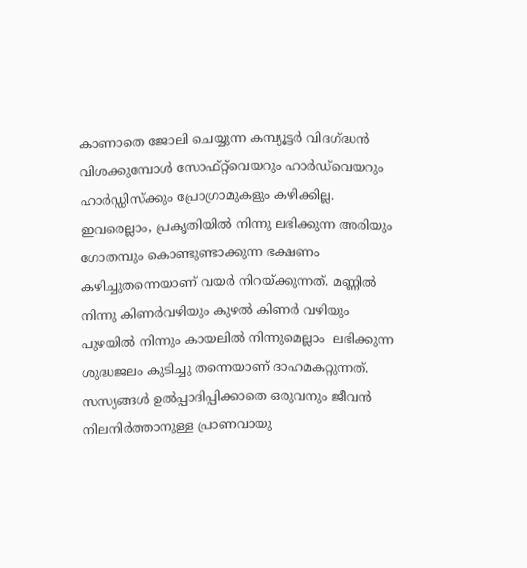കാണാതെ ജോലി ചെയ്യുന്ന കമ്പ്യൂട്ടര്‍ വിദഗ്‌ദ്ധന്‍ വിശക്കുമ്പോള്‍ സോഫ്റ്റ്‌വെയറും ഹാര്‍ഡ്‌വെയറും ഹാര്‍ഡ്ഡിസ്‌ക്കും പ്രോഗ്രാമുകളും കഴിക്കില്ല. ഇവരെല്ലാം, പ്രകൃതിയില്‍ നിന്നു ലഭിക്കുന്ന അരിയും ഗോതമ്പും കൊണ്ടുണ്ടാക്കുന്ന ഭക്ഷണം കഴിച്ചുതന്നെയാണ് വയര്‍ നിറയ്‌ക്കുന്നത്. മണ്ണില്‍ നിന്നു കിണര്‍വഴിയും കുഴല്‍ കിണര്‍ വഴിയും പുഴയില്‍ നിന്നും കായലില്‍ നിന്നുമെല്ലാം  ലഭിക്കുന്ന ശുദ്ധജലം കുടിച്ചു തന്നെയാണ് ദാഹമകറ്റുന്നത്. സസ്യങ്ങള്‍ ഉല്‍പ്പാദിപ്പിക്കാതെ ഒരുവനും ജീവന്‍ നിലനിര്‍ത്താനുള്ള പ്രാണവായു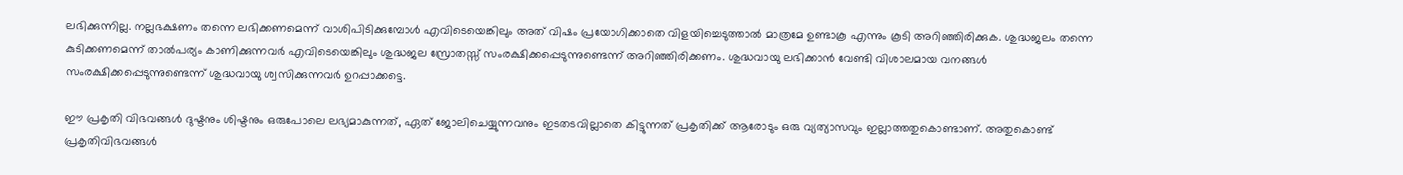ലഭിക്കുന്നില്ല. നല്ലഭക്ഷണം തന്നെ ലഭിക്കണമെന്ന് വാശിപിടിക്കുമ്പോള്‍ എവിടെയെങ്കിലും അത് വിഷം പ്രയോഗിക്കാതെ വിളയിച്ചെടുത്താല്‍ മാത്രമേ ഉണ്ടാകൂ എന്നും കൂടി അറിഞ്ഞിരിക്കുക. ശുദ്ധജലം തന്നെ കുടിക്കണമെന്ന് താല്‍പര്യം കാണിക്കുന്നവര്‍ എവിടെയെങ്കിലും ശുദ്ധജല സ്രോതസ്സ് സംരക്ഷിക്കപ്പെടുന്നുണ്ടെന്ന് അറിഞ്ഞിരിക്കണം. ശുദ്ധവായു ലഭിക്കാന്‍ വേണ്ടി വിശാലമായ വനങ്ങള്‍ സംരക്ഷിക്കപ്പെടുന്നുണ്ടെന്ന് ശുദ്ധവായു ശ്വസിക്കുന്നവര്‍ ഉറപ്പാക്കട്ടെ.

ഈ പ്രകൃതി വിഭവങ്ങള്‍ ദുഷ്ടനും ശിഷ്ടനും ഒരുപോലെ ലഭ്യമാകുന്നത്, ഏത് ജോലിചെയ്യുന്നവനും ഇടതടവില്ലാതെ കിട്ടുന്നത് പ്രകൃതിക്ക് ആരോടും ഒരു വ്യത്യാസവും ഇല്ലാത്തതുകൊണ്ടാണ്. അതുകൊണ്ട് പ്രകൃതിവിഭവങ്ങള്‍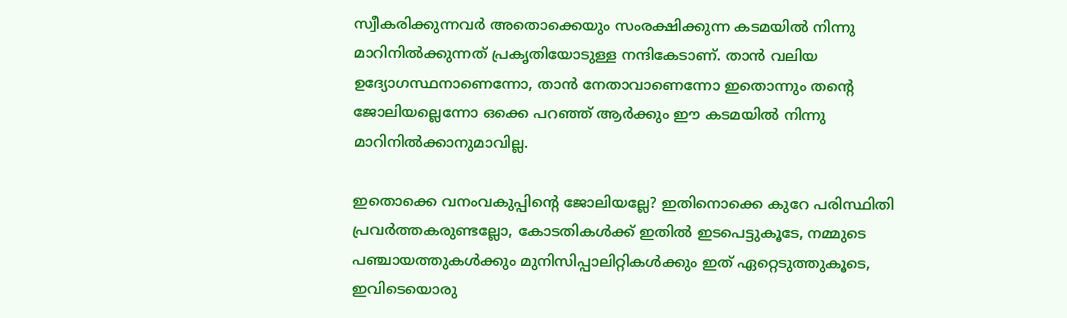സ്വീകരിക്കുന്നവര്‍ അതൊക്കെയും സംരക്ഷിക്കുന്ന കടമയില്‍ നിന്നു മാറിനില്‍ക്കുന്നത് പ്രകൃതിയോടുള്ള നന്ദികേടാണ്. താന്‍ വലിയ ഉദ്യോഗസ്ഥനാണെന്നോ, താന്‍ നേതാവാണെന്നോ ഇതൊന്നും തന്റെ ജോലിയല്ലെന്നോ ഒക്കെ പറഞ്ഞ് ആര്‍ക്കും ഈ കടമയില്‍ നിന്നു മാറിനില്‍ക്കാനുമാവില്ല.

ഇതൊക്കെ വനംവകുപ്പിന്റെ ജോലിയല്ലേ? ഇതിനൊക്കെ കുറേ പരിസ്ഥിതി പ്രവര്‍ത്തകരുണ്ടല്ലോ, കോടതികള്‍ക്ക് ഇതില്‍ ഇടപെട്ടുകൂടേ, നമ്മുടെ പഞ്ചായത്തുകള്‍ക്കും മുനിസിപ്പാലിറ്റികള്‍ക്കും ഇത് ഏറ്റെടുത്തുകൂടെ, ഇവിടെയൊരു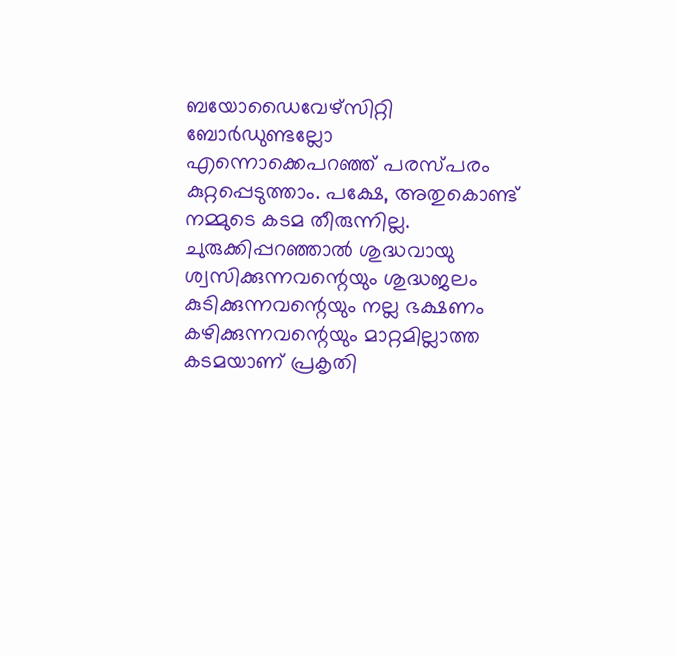ബയോഡൈവേഴ്‌സിറ്റി ബോര്‍ഡുണ്ടല്ലോ എന്നൊക്കെപറഞ്ഞ് പരസ്പരം കുറ്റപ്പെടുത്താം. പക്ഷേ, അതുകൊണ്ട് നമ്മുടെ കടമ തീരുന്നില്ല. ചുരുക്കിപ്പറഞ്ഞാല്‍ ശുദ്ധവായു ശ്വസിക്കുന്നവന്റെയും ശുദ്ധജലം കുടിക്കുന്നവന്റെയും നല്ല ഭക്ഷണം കഴിക്കുന്നവന്റെയും മാറ്റമില്ലാത്ത കടമയാണ് പ്രകൃതി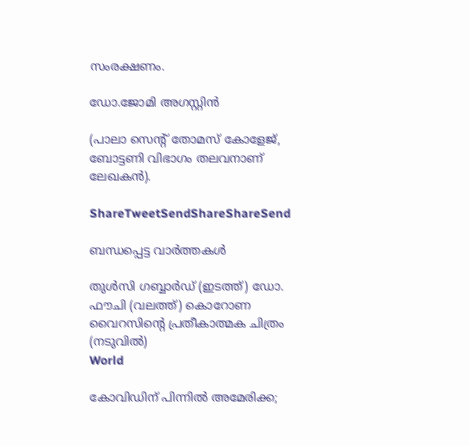സംരക്ഷണം.

ഡോ.ജോമി അഗസ്റ്റിൻ

(പാലാ സെന്റ് തോമസ് കോളേജ്, ബോട്ടണി വിഭാഗം തലവനാണ് ലേഖകന്‍).

ShareTweetSendShareShareSend

ബന്ധപ്പെട്ട വാര്‍ത്തകള്‍

തുള്‍സി ഗബ്ബാര്‍ഡ് (ഇടത്ത്) ഡോ. ഫൗചി (വലത്ത്) കൊറോണ വൈറസിന്‍റെ പ്രതീകാത്മക ചിത്രം (നടുവില്‍)
World

കോവിഡിന് പിന്നില്‍ അമേരിക്ക;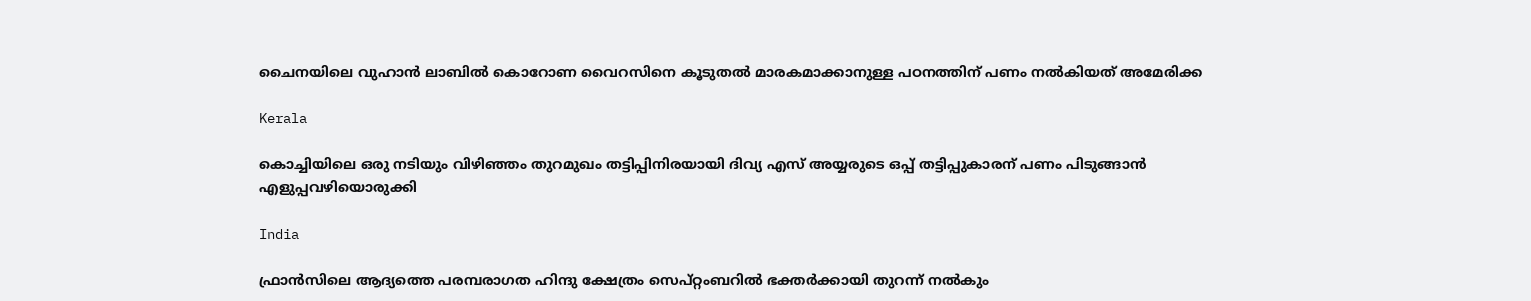ചൈനയിലെ വുഹാന്‍ ലാബില്‍ കൊറോണ വൈറസിനെ കൂടുതല്‍ മാരകമാക്കാനുള്ള പഠനത്തിന് പണം നല്‍കിയത് അമേരിക്ക

Kerala

കൊച്ചിയിലെ ഒരു നടിയും വിഴിഞ്ഞം തുറമുഖം തട്ടിപ്പിനിരയായി ദിവ്യ എസ് അയ്യരുടെ ഒപ്പ് തട്ടിപ്പുകാരന് പണം പിടുങ്ങാന്‍ എളുപ്പവഴിയൊരുക്കി

India

ഫ്രാൻസിലെ ആദ്യത്തെ പരമ്പരാഗത ഹിന്ദു ക്ഷേത്രം സെപ്റ്റംബറിൽ ഭക്തർക്കായി തുറന്ന് നൽകും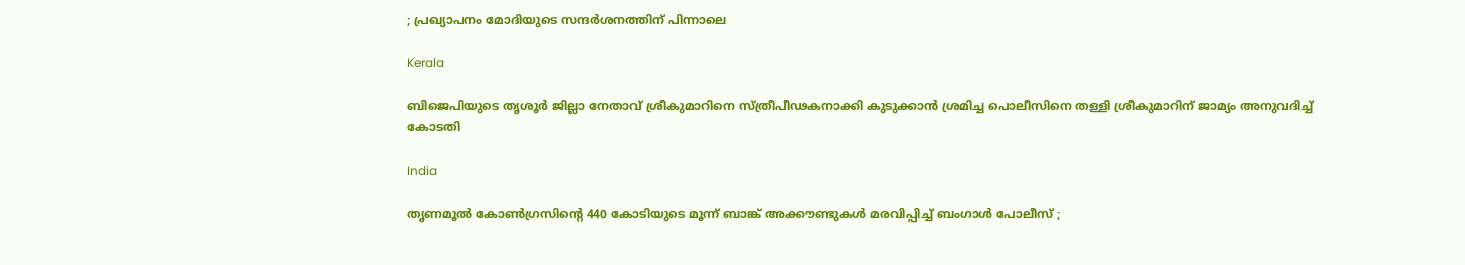; പ്രഖ്യാപനം മോദിയുടെ സന്ദർശനത്തിന് പിന്നാലെ

Kerala

ബിജെപിയുടെ തൃശൂര്‍ ജില്ലാ നേതാവ് ശ്രീകുമാറിനെ സ്ത്രീപീഢകനാക്കി കുടുക്കാന്‍ ശ്രമിച്ച പൊലീസിനെ തള്ളി ശ്രീകുമാറിന് ജാമ്യം അനുവദിച്ച് കോടതി

India

തൃണമൂൽ കോൺഗ്രസിന്റെ 440 കോടിയുടെ മൂന്ന് ബാങ്ക് അക്കൗണ്ടുകൾ മരവിപ്പിച്ച് ബംഗാൾ പോലീസ് ;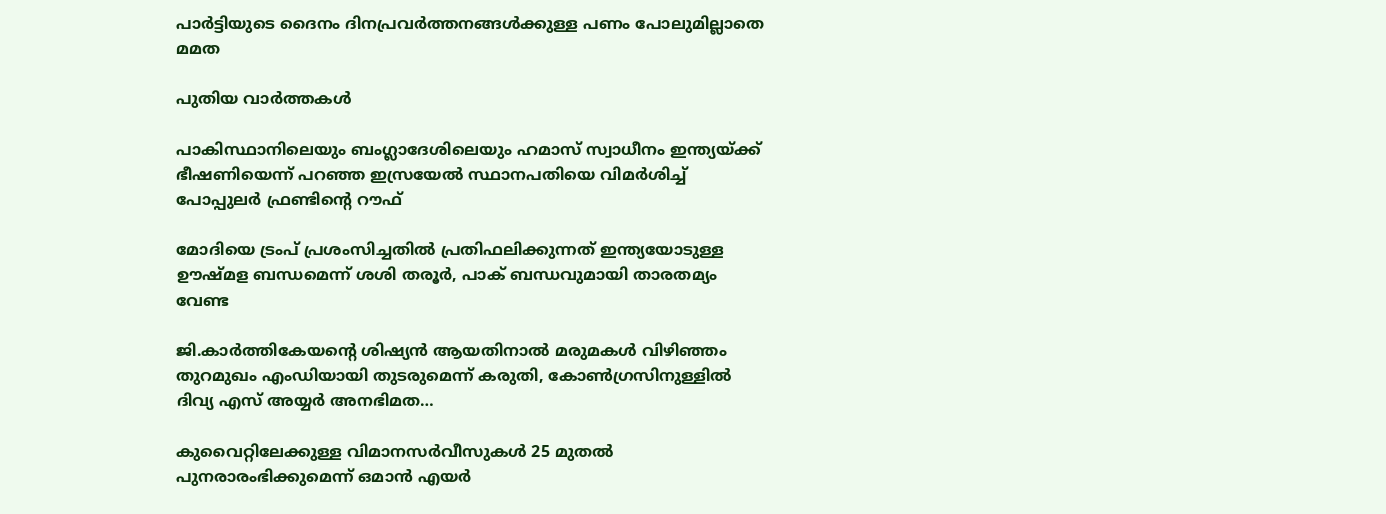പാർട്ടിയുടെ ദൈനം ദിനപ്രവർത്തനങ്ങൾക്കുള്ള പണം പോലുമില്ലാതെ മമത

പുതിയ വാര്‍ത്തകള്‍

പാകിസ്ഥാനിലെയും ബംഗ്ലാദേശിലെയും ഹമാസ് സ്വാധീനം ഇന്ത്യയ്‌ക്ക് ഭീഷണിയെന്ന് പറഞ്ഞ ഇസ്രയേല്‍ സ്ഥാനപതിയെ വിമര്‍ശിച്ച് പോപ്പുലര്‍ ഫ്രണ്ടിന്റെ റൗഫ്

മോദിയെ ട്രംപ് പ്രശംസിച്ചതില്‍ പ്രതിഫലിക്കുന്നത് ഇന്ത്യയോടുള്ള ഊഷ്മള ബന്ധമെന്ന് ശശി തരൂര്‍, പാക് ബന്ധവുമായി താരതമ്യം വേണ്ട

ജി.കാര്‍ത്തികേയന്റെ ശിഷ്യന്‍ ആയതിനാല്‍ മരുമകള്‍ വിഴിഞ്ഞം തുറമുഖം എംഡിയായി തുടരുമെന്ന് കരുതി, കോണ്‍ഗ്രസിനുള്ളില്‍ ദിവ്യ എസ് അയ്യര്‍ അനഭിമത…

കുവൈറ്റിലേക്കുള്ള വിമാനസർവീസുകൾ 25 മുതൽ പുനരാരംഭിക്കുമെന്ന് ഒമാൻ എയർ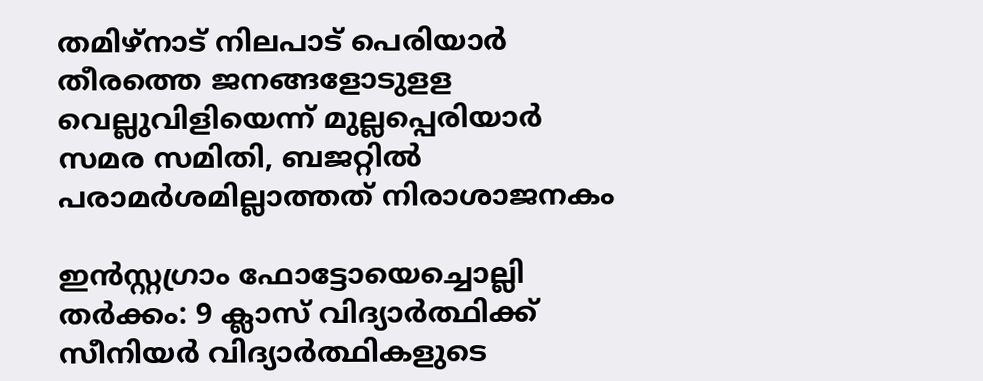തമിഴ്‌നാട് നിലപാട് പെരിയാര്‍ തീരത്തെ ജനങ്ങളോടുളള വെല്ലുവിളിയെന്ന് മുല്ലപ്പെരിയാര്‍ സമര സമിതി, ബജറ്റില്‍ പരാമര്‍ശമില്ലാത്തത് നിരാശാജനകം

ഇന്‍സ്റ്റഗ്രാം ഫോട്ടോയെച്ചൊല്ലി തര്‍ക്കം: 9 ക്ലാസ് വിദ്യാര്‍ത്ഥിക്ക് സീനിയര്‍ വിദ്യാര്‍ത്ഥികളുടെ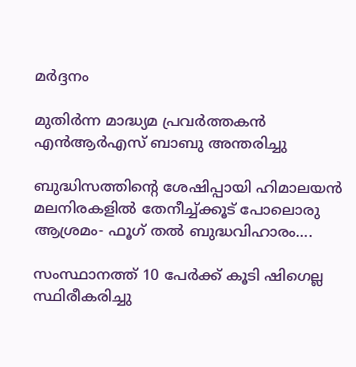മര്‍ദ്ദനം

മുതിര്‍ന്ന മാദ്ധ്യമ പ്രവര്‍ത്തകന്‍ എന്‍ആര്‍എസ് ബാബു അന്തരിച്ചു

ബുദ്ധിസത്തിന്റെ ശേഷിപ്പായി ഹിമാലയന്‍ മലനിരകളില്‍ തേനീച്ച്ക്കൂട് പോലൊരു ആശ്രമം- ഫൂഗ് തല്‍ ബുദ്ധവിഹാരം….

സംസ്ഥാനത്ത് 10 പേര്‍ക്ക് കൂടി ഷിഗെല്ല സ്ഥിരീകരിച്ചു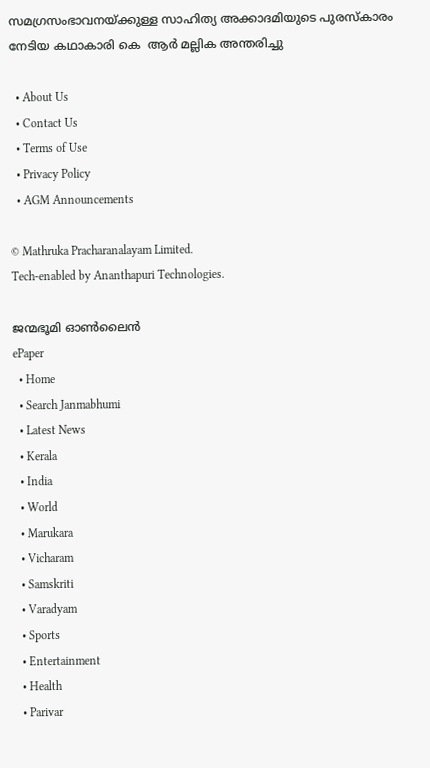സമഗ്രസംഭാവനയ്‌ക്കുള്ള സാഹിത്യ അക്കാദമിയുടെ പുരസ്‌കാരം നേടിയ കഥാകാരി കെ  ആര്‍ മല്ലിക അന്തരിച്ചു

  • About Us
  • Contact Us
  • Terms of Use
  • Privacy Policy
  • AGM Announcements

© Mathruka Pracharanalayam Limited.
Tech-enabled by Ananthapuri Technologies.

ജന്മഭൂമി ഓണ്‍ലൈന്‍
ePaper
  • Home
  • Search Janmabhumi
  • Latest News
  • Kerala
  • India
  • World
  • Marukara
  • Vicharam
  • Samskriti
  • Varadyam
  • Sports
  • Entertainment
  • Health
  • Parivar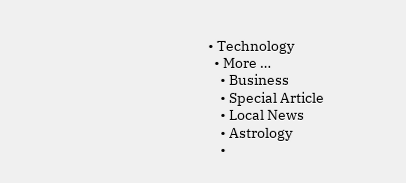• Technology
  • More …
    • Business
    • Special Article
    • Local News
    • Astrology
    •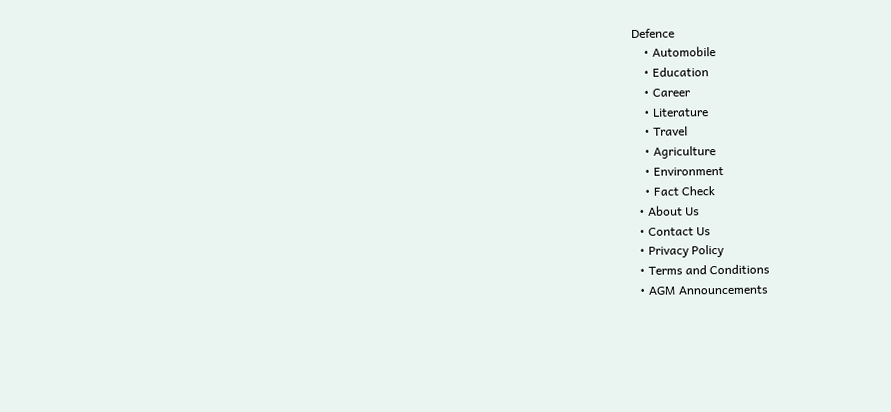Defence
    • Automobile
    • Education
    • Career
    • Literature
    • Travel
    • Agriculture
    • Environment
    • Fact Check
  • About Us
  • Contact Us
  • Privacy Policy
  • Terms and Conditions
  • AGM Announcements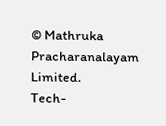© Mathruka Pracharanalayam Limited.
Tech-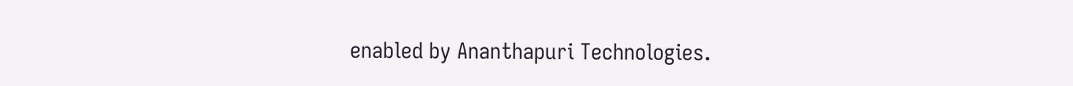enabled by Ananthapuri Technologies.